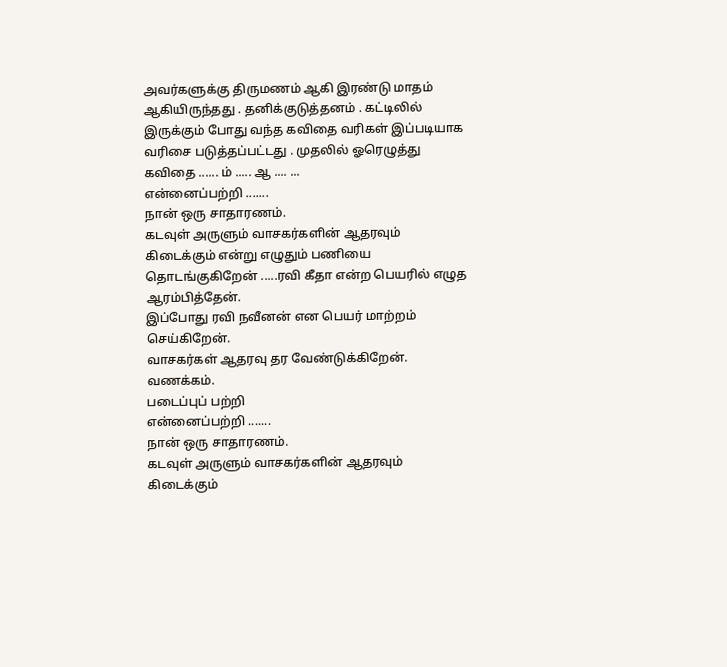அவர்களுக்கு திருமணம் ஆகி இரண்டு மாதம் ஆகியிருந்தது . தனிக்குடுத்தனம் . கட்டிலில் இருக்கும் போது வந்த கவிதை வரிகள் இப்படியாக வரிசை படுத்தப்பட்டது . முதலில் ஓரெழுத்து கவிதை ...... ம் ..... ஆ .... ...
என்னைப்பற்றி .......
நான் ஒரு சாதாரணம்.
கடவுள் அருளும் வாசகர்களின் ஆதரவும் கிடைக்கும் என்று எழுதும் பணியை தொடங்குகிறேன் .....ரவி கீதா என்ற பெயரில் எழுத ஆரம்பித்தேன்.
இப்போது ரவி நவீனன் என பெயர் மாற்றம் செய்கிறேன்.
வாசகர்கள் ஆதரவு தர வேண்டுக்கிறேன்.
வணக்கம்.
படைப்புப் பற்றி
என்னைப்பற்றி .......
நான் ஒரு சாதாரணம்.
கடவுள் அருளும் வாசகர்களின் ஆதரவும் கிடைக்கும்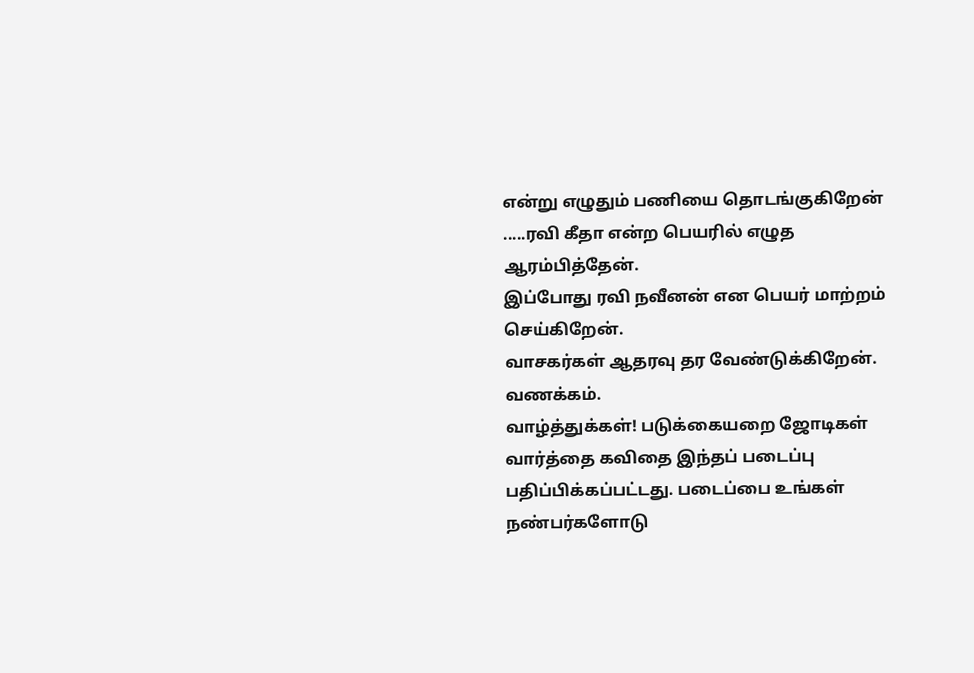என்று எழுதும் பணியை தொடங்குகிறேன் .....ரவி கீதா என்ற பெயரில் எழுத ஆரம்பித்தேன்.
இப்போது ரவி நவீனன் என பெயர் மாற்றம் செய்கிறேன்.
வாசகர்கள் ஆதரவு தர வேண்டுக்கிறேன்.
வணக்கம்.
வாழ்த்துக்கள்! படுக்கையறை ஜோடிகள் வார்த்தை கவிதை இந்தப் படைப்பு பதிப்பிக்கப்பட்டது. படைப்பை உங்கள் நண்பர்களோடு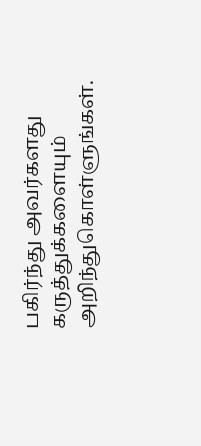பகிர்ந்து அவர்களது கருத்துக்களையும் அறிந்துகொள்ளுங்கள்.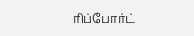ரிப்போர்ட்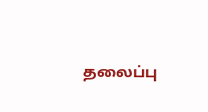தலைப்பு